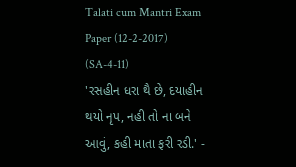Talati cum Mantri Exam Paper (12-2-2017) (SA-4-11)
'રસહીન ધરા થૈ છે, દયાહીન થયો નૃપ, નહી તો ના બને આવું, કહી માતા ફરી રડી.' -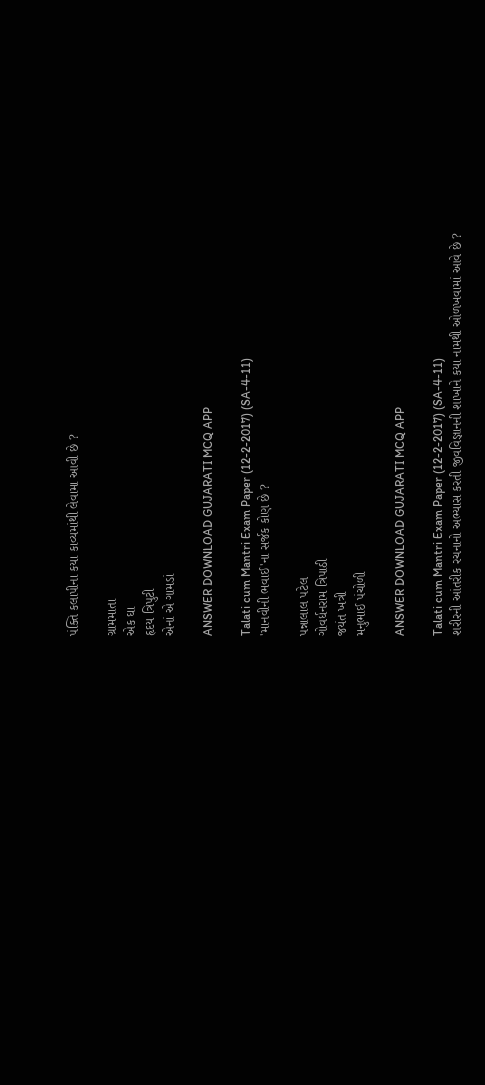પંક્તિ કલાપીના કયા કાવ્યમાંથી લેવામા આવી છે ?

ગ્રામમાતા
એક ઘા
હૃદય ત્રિપુટી
એનાં એ ગામડાં

ANSWER DOWNLOAD GUJARATI MCQ APP

Talati cum Mantri Exam Paper (12-2-2017) (SA-4-11)
'માનવીની ભવાઈ'ના સર્જક કોણ છે ?

પન્નાલાલ પટેલ
ગોવર્ધનરામ ત્રિપાઠી
જયંત ખત્રી
મનુભાઈ પંચોળી

ANSWER DOWNLOAD GUJARATI MCQ APP

Talati cum Mantri Exam Paper (12-2-2017) (SA-4-11)
શરીરની આંતરીક રચનાનો અભ્યાસ કરતી જીવવિજ્ઞાનની શાખાને કયા નામથી ઓળખવામાં આવે છે ?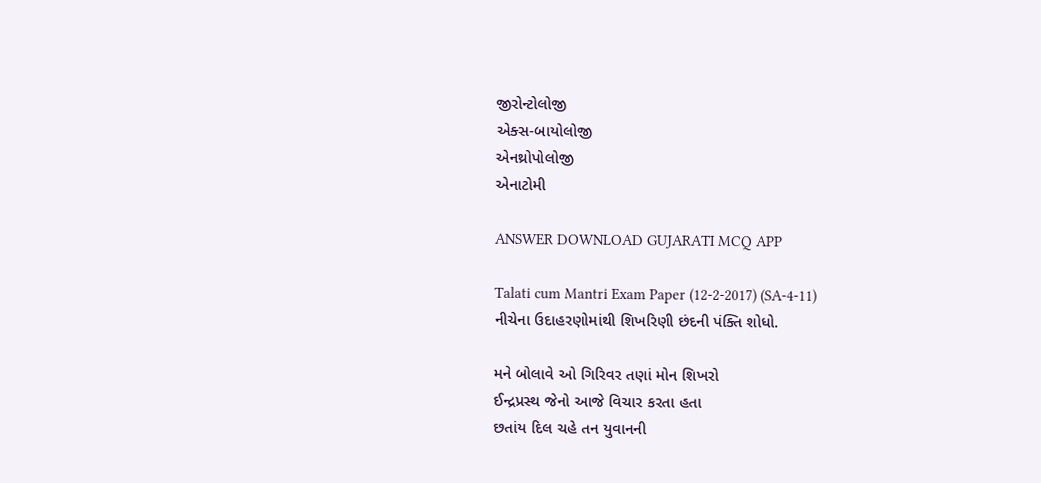જીરોન્ટોલોજી
એક્સ-બાયોલોજી
એનથ્રોપોલોજી
એનાટોમી

ANSWER DOWNLOAD GUJARATI MCQ APP

Talati cum Mantri Exam Paper (12-2-2017) (SA-4-11)
નીચેના ઉદાહરણોમાંથી શિખરિણી છંદની પંક્તિ શોધો.

મને બોલાવે ઓ ગિરિવર તણાં મોન શિખરો
ઈન્દ્રપ્રસ્થ જેનો આજે વિચાર કરતા હતા
છતાંય દિલ ચહે તન યુવાનની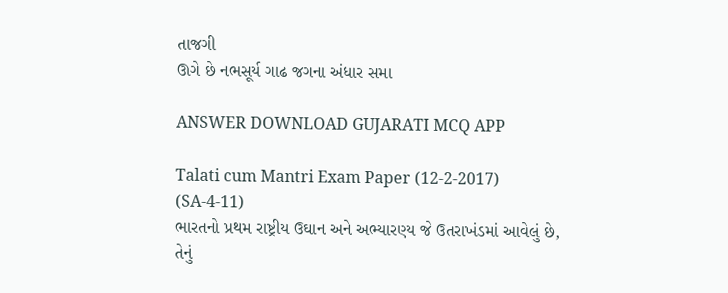તાજગી
ઊગે છે નભસૂર્ય ગાઢ જગના અંધાર સમા

ANSWER DOWNLOAD GUJARATI MCQ APP

Talati cum Mantri Exam Paper (12-2-2017) (SA-4-11)
ભારતનો પ્રથમ રાષ્ટ્રીય ઉઘાન અને અભ્યારણ્ય જે ઉતરાખંડમાં આવેલું છે, તેનું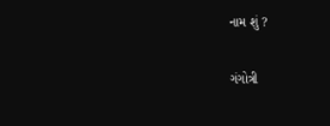નામ શું ?

ગંગોત્રી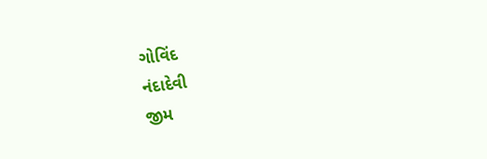ગોવિંદ
નંદાદેવી
જીમ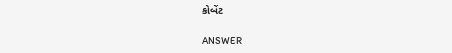કોબેંટ

ANSWER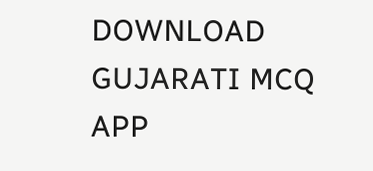DOWNLOAD GUJARATI MCQ APP